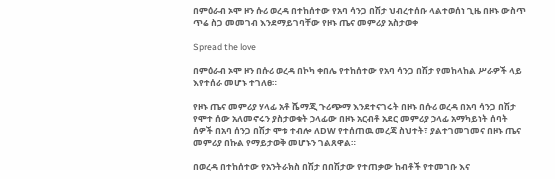በምዕራብ ኦሞ ዞን ሱሪ ወረዳ በተከሰተው የአባ ሳንጋ በሽታ ህብረተሰቡ ላልተወሰነ ጊዜ በዞኑ ውስጥ ጥሬ ስጋ መመገብ እንደማይገባቸው የዞኑ ጤና መምሪያ አስታወቀ

Spread the love

በምዕራብ ኦሞ ዞን በሱሪ ወረዳ በኮካ ቀበሌ የተከሰተው የአባ ሳንጋ በሽታ የመከላከል ሥራዎች ላይ እየተሰራ መሆኑ ተገለፀ።

የዞኑ ጤና መምሪያ ሃላፊ አቶ ሼማጂ ጉሪጭማ እንደተናገሩት በዞኑ በሱሪ ወረዳ በአባ ሳንጋ በሽታ የሞተ ሰው አለመኖሩን ያስታወቁት ኃላፊው በዞኑ አርብቶ አደር መምሪያ ኃላፊ አማካይነት ሰባት ሰዎች በአባ ሰንጋ በሽታ ሞቱ ተብሎ ለDW የተሰጠዉ መረጃ ስህተት፣ ያልተገመገመና በዞኑ ጤና መምሪያ በኩል የማይታወቅ መሆኑን ገልጸዋል።

በወረዳ በተከሰተው የአንትራክስ በሽታ በበሽታው የተጠቃው ከብቶች የተመገቡ እና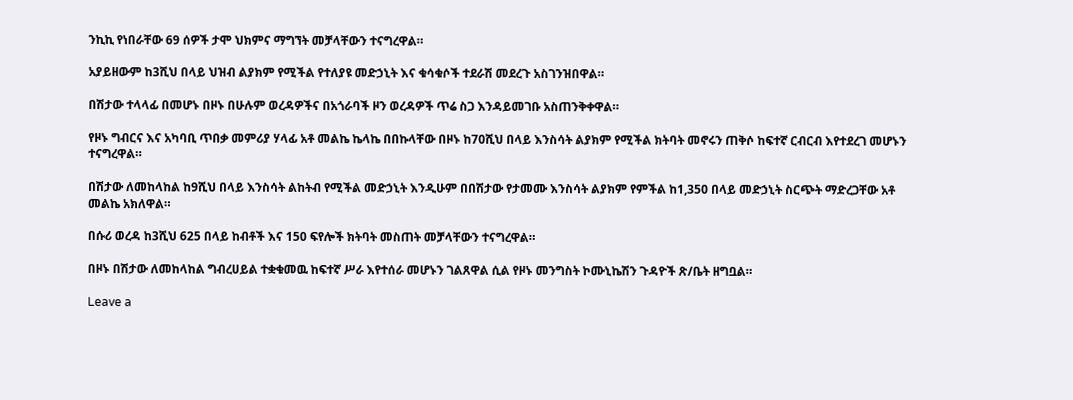ንኪኪ የነበራቸው 69 ሰዎች ታሞ ህክምና ማግኘት መቻላቸውን ተናግረዋል።

አያይዘውም ከ3ሺህ በላይ ህዝብ ልያክም የሚችል የተለያዩ መድኃኒት እና ቁሳቁሶች ተደራሽ መደረጉ አስገንዝበዋል።

በሽታው ተላላፊ በመሆኑ በዞኑ በሁሉም ወረዳዎችና በአጎራባች ዞን ወረዳዎች ጥሬ ስጋ እንዳይመገቡ አስጠንቅቀዋል።

የዞኑ ግብርና እና አካባቢ ጥበቃ መምሪያ ሃላፊ አቶ መልኬ ኬላኬ በበኩላቸው በዞኑ ከ70ሺህ በላይ እንስሳት ልያክም የሚችል ክትባት መኖሩን ጠቅሶ ከፍተኛ ርብርብ እየተደረገ መሆኑን ተናግረዋል።

በሽታው ለመከላከል ከ9ሺህ በላይ እንስሳት ልከትብ የሚችል መድኃኒት እንዲሁም በበሽታው የታመሙ እንስሳት ልያክም የምችል ከ1,350 በላይ መድኃኒት ስርጭት ማድረጋቸው አቶ መልኬ አክለዋል።

በሱሪ ወረዳ ከ3ሺህ 625 በላይ ከብቶች እና 150 ፍየሎች ክትባት መስጠት መቻላቸውን ተናግረዋል።

በዞኑ በሽታው ለመከላከል ግብረሀይል ተቋቁመዉ ከፍተኛ ሥራ እየተሰራ መሆኑን ገልጸዋል ሲል የዞኑ መንግስት ኮሙኒኬሽን ጉዳዮች ጽ/ቤት ዘግቧል።

Leave a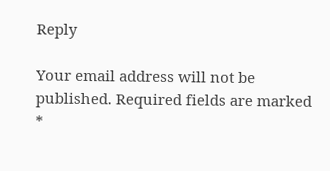Reply

Your email address will not be published. Required fields are marked *